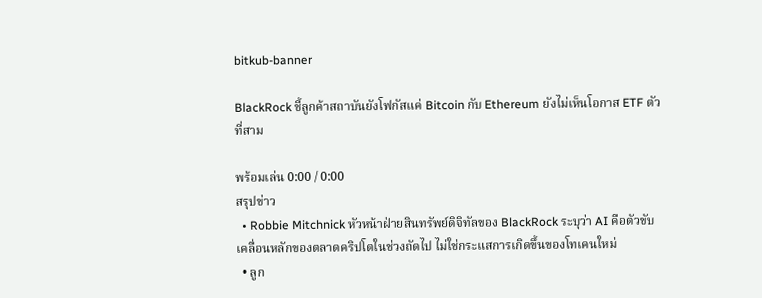bitkub-banner

BlackRock ชี้ลูกค้าสถาบันยังโฟกัสแค่ Bitcoin กับ Ethereum ยังไม่เห็นโอกาส ETF ตัวที่สาม

พร้อมเล่น 0:00 / 0:00
สรุปข่าว
  • Robbie Mitchnick หัวหน้าฝ่ายสินทรัพย์ดิจิทัลของ BlackRock ระบุว่า AI คือตัวขับเคลื่อนหลักของตลาดคริปโตในช่วงถัดไป ไม่ใช่กระแสการเกิดขึ้นของโทเคนใหม่
  • ลูก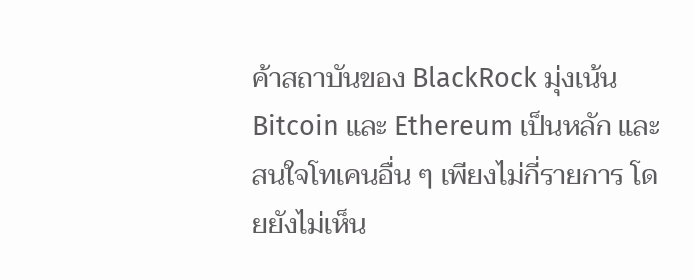ค้าสถาบันของ BlackRock มุ่งเน้น Bitcoin และ Ethereum เป็นหลัก และสนใจโทเคนอื่น ๆ เพียงไม่กี่รายการ โดยยังไม่เห็น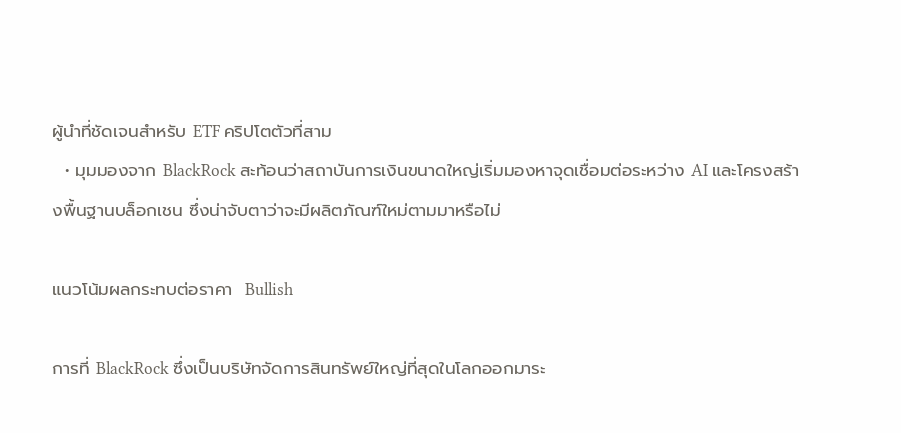ผู้นำที่ชัดเจนสำหรับ ETF คริปโตตัวที่สาม
  • มุมมองจาก BlackRock สะท้อนว่าสถาบันการเงินขนาดใหญ่เริ่มมองหาจุดเชื่อมต่อระหว่าง AI และโครงสร้างพื้นฐานบล็อกเชน ซึ่งน่าจับตาว่าจะมีผลิตภัณฑ์ใหม่ตามมาหรือไม่

แนวโน้มผลกระทบต่อราคา  Bullish

การที่ BlackRock ซึ่งเป็นบริษัทจัดการสินทรัพย์ใหญ่ที่สุดในโลกออกมาระ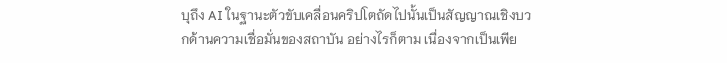บุถึง AI ในฐานะตัวขับเคลื่อนคริปโตถัดไปนั้นเป็นสัญญาณเชิงบวกด้านความเชื่อมั่นของสถาบัน อย่างไรก็ตาม เนื่องจากเป็นเพีย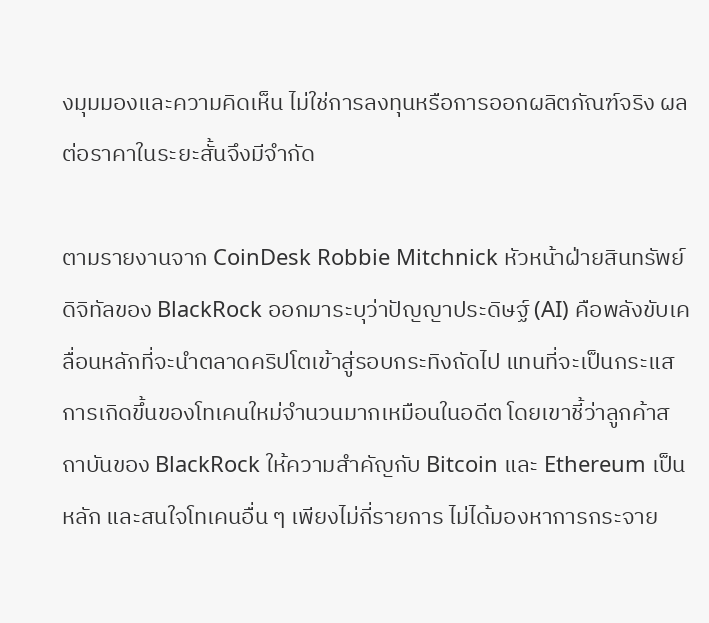งมุมมองและความคิดเห็น ไม่ใช่การลงทุนหรือการออกผลิตภัณฑ์จริง ผลต่อราคาในระยะสั้นจึงมีจำกัด

ตามรายงานจาก CoinDesk Robbie Mitchnick หัวหน้าฝ่ายสินทรัพย์ดิจิทัลของ BlackRock ออกมาระบุว่าปัญญาประดิษฐ์ (AI) คือพลังขับเคลื่อนหลักที่จะนำตลาดคริปโตเข้าสู่รอบกระทิงถัดไป แทนที่จะเป็นกระแสการเกิดขึ้นของโทเคนใหม่จำนวนมากเหมือนในอดีต โดยเขาชี้ว่าลูกค้าสถาบันของ BlackRock ให้ความสำคัญกับ Bitcoin และ Ethereum เป็นหลัก และสนใจโทเคนอื่น ๆ เพียงไม่กี่รายการ ไม่ได้มองหาการกระจาย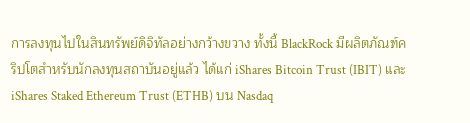การลงทุนไปในสินทรัพย์ดิจิทัลอย่างกว้างขวาง ทั้งนี้ BlackRock มีผลิตภัณฑ์คริปโตสำหรับนักลงทุนสถาบันอยู่แล้ว ได้แก่ iShares Bitcoin Trust (IBIT) และ iShares Staked Ethereum Trust (ETHB) บน Nasdaq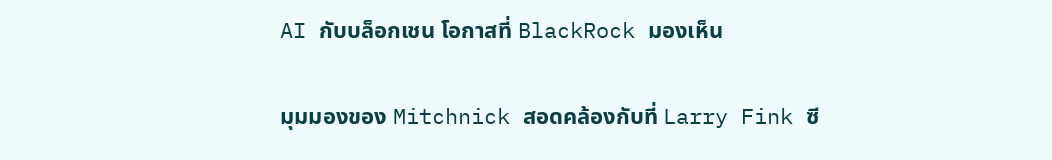AI กับบล็อกเชน โอกาสที่ BlackRock มองเห็น

มุมมองของ Mitchnick สอดคล้องกับที่ Larry Fink ซี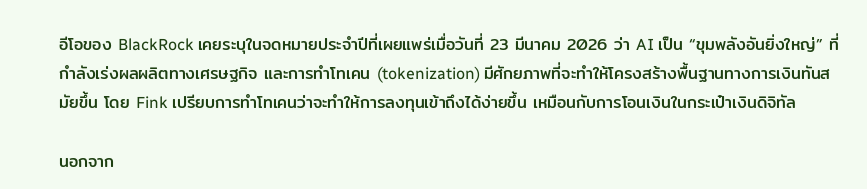อีโอของ BlackRock เคยระบุในจดหมายประจำปีที่เผยแพร่เมื่อวันที่ 23 มีนาคม 2026 ว่า AI เป็น “ขุมพลังอันยิ่งใหญ่” ที่กำลังเร่งผลผลิตทางเศรษฐกิจ และการทำโทเคน (tokenization) มีศักยภาพที่จะทำให้โครงสร้างพื้นฐานทางการเงินทันสมัยขึ้น โดย Fink เปรียบการทำโทเคนว่าจะทำให้การลงทุนเข้าถึงได้ง่ายขึ้น เหมือนกับการโอนเงินในกระเป๋าเงินดิจิทัล

นอกจาก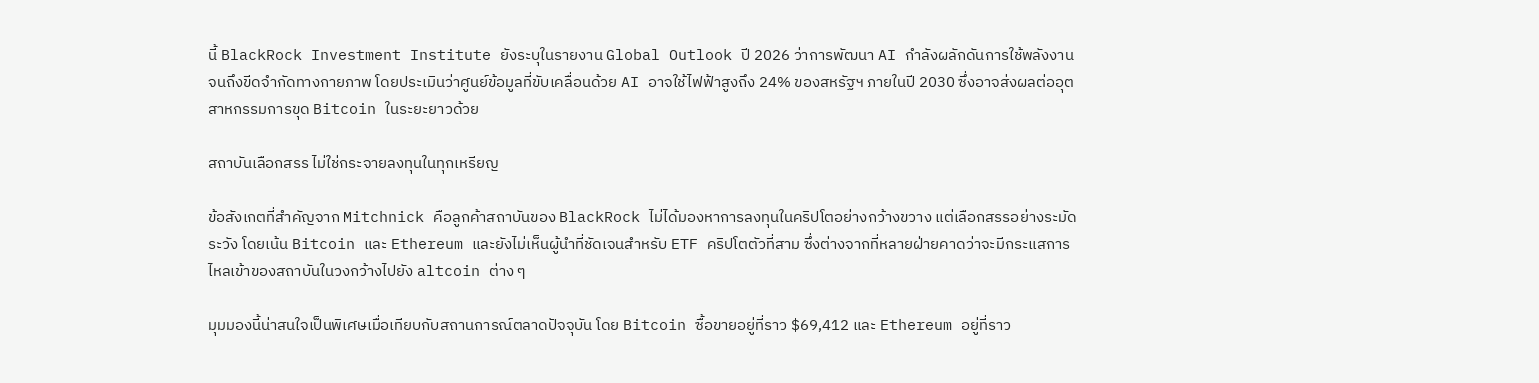นี้ BlackRock Investment Institute ยังระบุในรายงาน Global Outlook ปี 2026 ว่าการพัฒนา AI กำลังผลักดันการใช้พลังงานจนถึงขีดจำกัดทางกายภาพ โดยประเมินว่าศูนย์ข้อมูลที่ขับเคลื่อนด้วย AI อาจใช้ไฟฟ้าสูงถึง 24% ของสหรัฐฯ ภายในปี 2030 ซึ่งอาจส่งผลต่ออุตสาหกรรมการขุด Bitcoin ในระยะยาวด้วย

สถาบันเลือกสรร ไม่ใช่กระจายลงทุนในทุกเหรียญ

ข้อสังเกตที่สำคัญจาก Mitchnick คือลูกค้าสถาบันของ BlackRock ไม่ได้มองหาการลงทุนในคริปโตอย่างกว้างขวาง แต่เลือกสรรอย่างระมัดระวัง โดยเน้น Bitcoin และ Ethereum และยังไม่เห็นผู้นำที่ชัดเจนสำหรับ ETF คริปโตตัวที่สาม ซึ่งต่างจากที่หลายฝ่ายคาดว่าจะมีกระแสการไหลเข้าของสถาบันในวงกว้างไปยัง altcoin ต่าง ๆ

มุมมองนี้น่าสนใจเป็นพิเศษเมื่อเทียบกับสถานการณ์ตลาดปัจจุบัน โดย Bitcoin ซื้อขายอยู่ที่ราว $69,412 และ Ethereum อยู่ที่ราว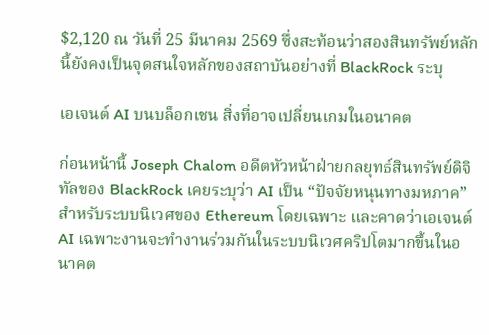$2,120 ณ วันที่ 25 มีนาคม 2569 ซึ่งสะท้อนว่าสองสินทรัพย์หลักนี้ยังคงเป็นจุดสนใจหลักของสถาบันอย่างที่ BlackRock ระบุ

เอเจนต์ AI บนบล็อกเชน สิ่งที่อาจเปลี่ยนเกมในอนาคต

ก่อนหน้านี้ Joseph Chalom อดีตหัวหน้าฝ่ายกลยุทธ์สินทรัพย์ดิจิทัลของ BlackRock เคยระบุว่า AI เป็น “ปัจจัยหนุนทางมหภาค” สำหรับระบบนิเวศของ Ethereum โดยเฉพาะ และคาดว่าเอเจนต์ AI เฉพาะงานจะทำงานร่วมกันในระบบนิเวศคริปโตมากขึ้นในอนาคต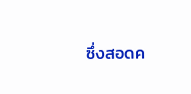ซึ่งสอดค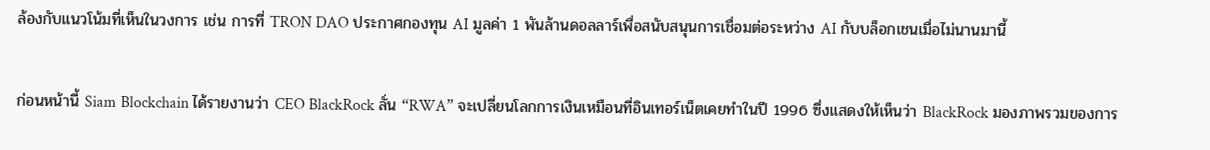ล้องกับแนวโน้มที่เห็นในวงการ เช่น การที่ TRON DAO ประกาศกองทุน AI มูลค่า 1 พันล้านดอลลาร์เพื่อสนับสนุนการเชื่อมต่อระหว่าง AI กับบล็อกเชนเมื่อไม่นานมานี้

ก่อนหน้านี้ Siam Blockchain ได้รายงานว่า CEO BlackRock ลั่น “RWA” จะเปลี่ยนโลกการเงินเหมือนที่อินเทอร์เน็ตเคยทำในปี 1996 ซึ่งแสดงให้เห็นว่า BlackRock มองภาพรวมของการ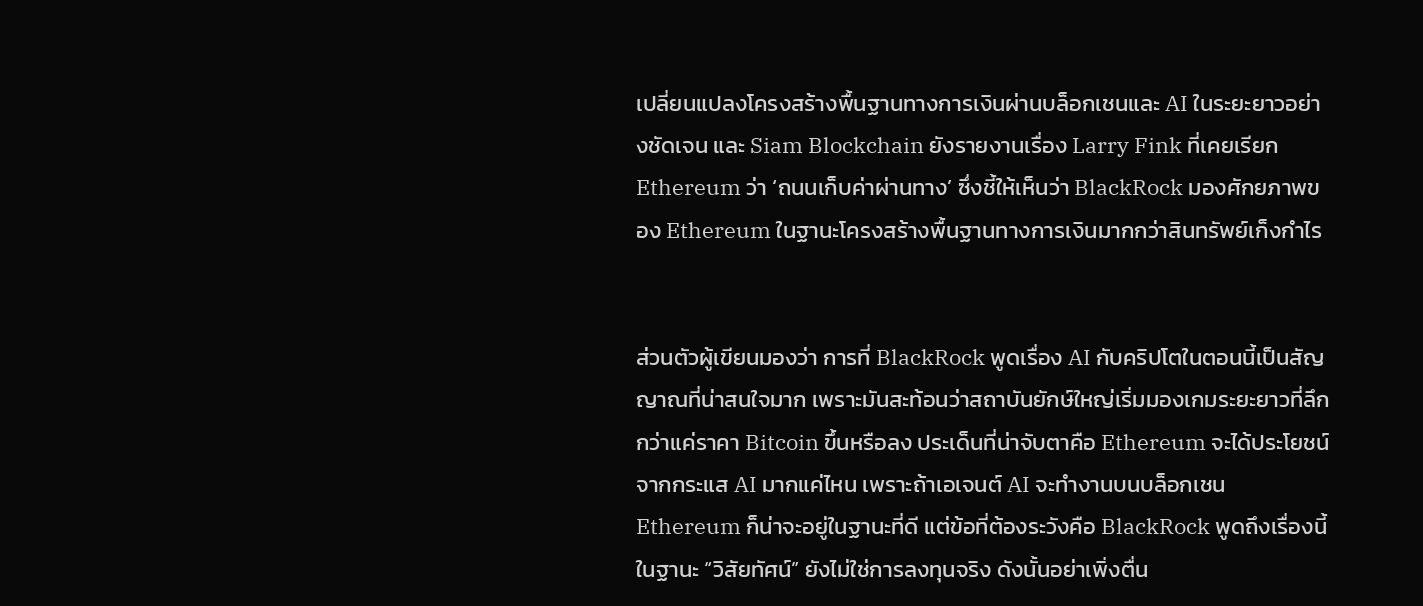เปลี่ยนแปลงโครงสร้างพื้นฐานทางการเงินผ่านบล็อกเชนและ AI ในระยะยาวอย่างชัดเจน และ Siam Blockchain ยังรายงานเรื่อง Larry Fink ที่เคยเรียก Ethereum ว่า ‘ถนนเก็บค่าผ่านทาง’ ซึ่งชี้ให้เห็นว่า BlackRock มองศักยภาพของ Ethereum ในฐานะโครงสร้างพื้นฐานทางการเงินมากกว่าสินทรัพย์เก็งกำไร


ส่วนตัวผู้เขียนมองว่า การที่ BlackRock พูดเรื่อง AI กับคริปโตในตอนนี้เป็นสัญญาณที่น่าสนใจมาก เพราะมันสะท้อนว่าสถาบันยักษ์ใหญ่เริ่มมองเกมระยะยาวที่ลึกกว่าแค่ราคา Bitcoin ขึ้นหรือลง ประเด็นที่น่าจับตาคือ Ethereum จะได้ประโยชน์จากกระแส AI มากแค่ไหน เพราะถ้าเอเจนต์ AI จะทำงานบนบล็อกเชน Ethereum ก็น่าจะอยู่ในฐานะที่ดี แต่ข้อที่ต้องระวังคือ BlackRock พูดถึงเรื่องนี้ในฐานะ “วิสัยทัศน์” ยังไม่ใช่การลงทุนจริง ดังนั้นอย่าเพิ่งตื่น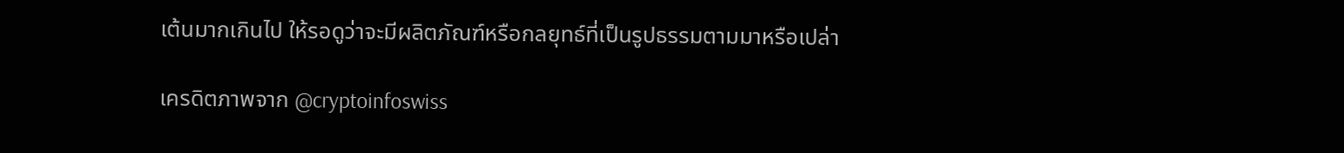เต้นมากเกินไป ให้รอดูว่าจะมีผลิตภัณฑ์หรือกลยุทธ์ที่เป็นรูปธรรมตามมาหรือเปล่า

เครดิตภาพจาก @cryptoinfoswiss